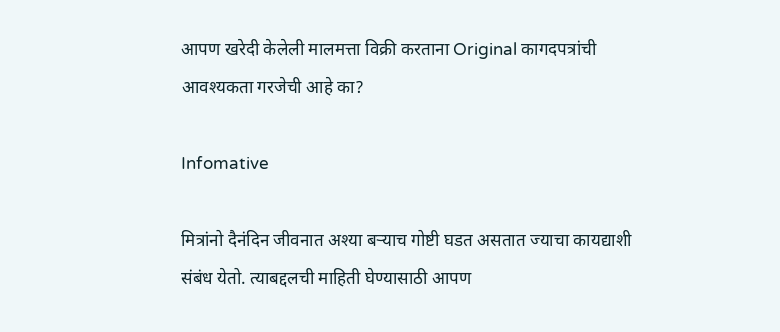आपण खरेदी केलेली मालमत्ता विक्री करताना Original कागदपत्रांची आवश्यकता गरजेची आहे का?

Infomative

मित्रांनो दैनंदिन जीवनात अश्या बर्‍याच गोष्टी घडत असतात ज्याचा कायद्याशी संबंध येतो. त्याबद्दलची माहिती घेण्यासाठी आपण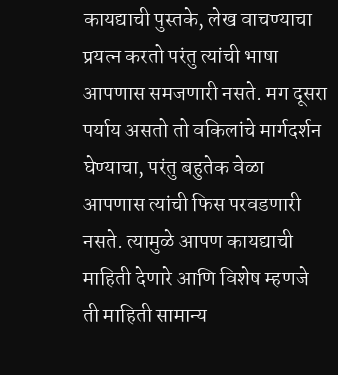कायद्याची पुस्तके, लेख वाचण्याचा प्रयत्न करतो परंतु त्यांची भाषा आपणास समजणारी नसते. मग दूसरा पर्याय असतो तो वकिलांचे मार्गदर्शन घेण्याचा, परंतु बहुतेक वेळा आपणास त्यांची फिस परवडणारी नसते. त्यामुळे आपण कायद्याची माहिती देणारे आणि विशेष म्हणजे ती माहिती सामान्य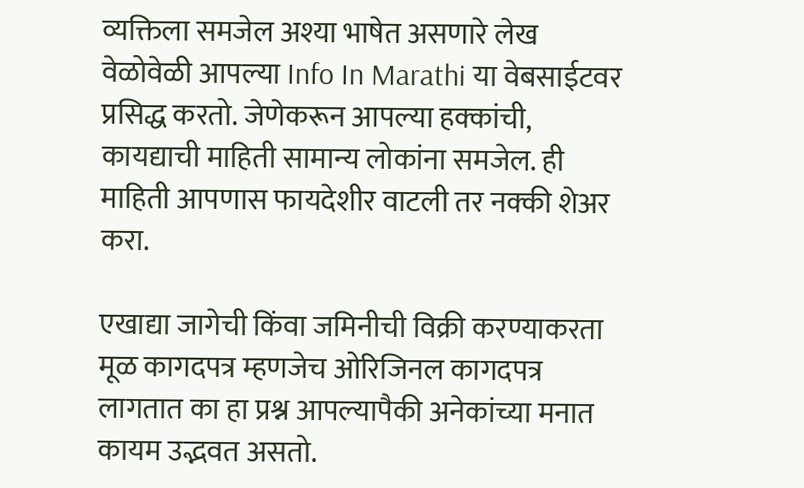व्यक्तिला समजेल अश्या भाषेत असणारे लेख वेळोवेळी आपल्या Info In Marathi या वेबसाईटवर प्रसिद्ध करतो. जेणेकरून आपल्या हक्कांची, कायद्याची माहिती सामान्य लोकांना समजेल. ही माहिती आपणास फायदेशीर वाटली तर नक्की शेअर करा.

एखाद्या जागेची किंवा जमिनीची विक्री करण्याकरता मूळ कागदपत्र म्हणजेच ओरिजिनल कागदपत्र लागतात का हा प्रश्न आपल्यापैकी अनेकांच्या मनात कायम उद्भवत असतो.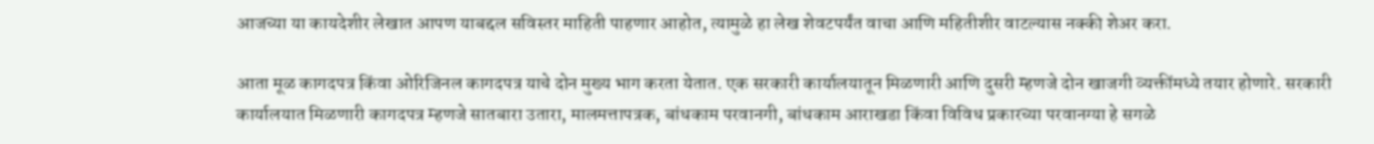आजच्या या कायदेशीर लेखात आपण याबद्दल सविस्तर माहिती पाहणार आहोत, त्यामुळे हा लेख शेवटपर्यंत वाचा आणि महितीशीर वाटल्यास नक्की शेअर करा.

आता मूळ कागदपत्र किंवा ओरिजिनल कागदपत्र याचे दोन मुख्य भाग करता येतात. एक सरकारी कार्यालयातून मिळणारी आणि दुसरी म्हणजे दोन खाजगी व्यक्तींमध्ये तयार होणारे. सरकारी कार्यालयात मिळणारी कागदपत्र म्हणजे सातबारा उतारा, मालमत्तापत्रक, बांधकाम परवानगी, बांधकाम आराखडा किंवा विविध प्रकारच्या परवानग्या हे सगळे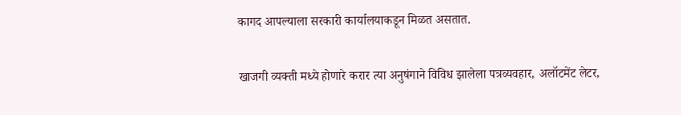कागद आपल्याला सरकारी कार्यालयाकडून मिळत असतात.

खाजगी व्यक्ती मध्ये होणारे करार त्या अनुषंगाने विविध झालेला पत्रव्यवहार, अलॉटमेंट लेटर,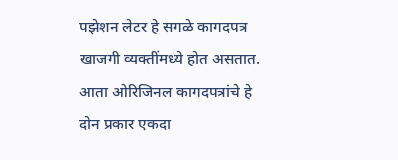पझेशन लेटर हे सगळे कागदपत्र खाजगी व्यक्तींमध्ये होत असतात. आता ओरिजिनल कागदपत्रांचे हे दोन प्रकार एकदा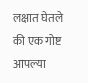लक्षात घेतले की एक गोष्ट आपल्या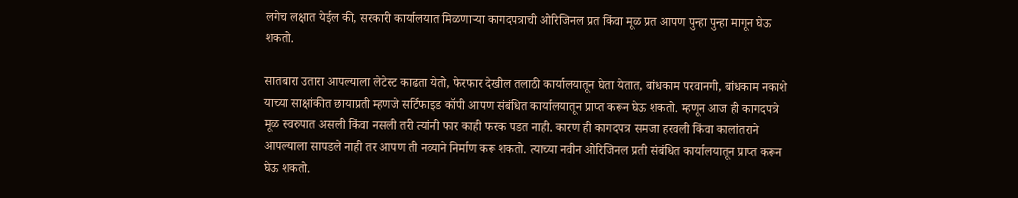लगेच लक्षात येईल की, सरकारी कार्यालयात मिळणाऱ्या कागदपत्राची ओरिजिनल प्रत किंवा मूळ प्रत आपण पुन्हा पुन्हा मागून घेऊ शकतो.

सातबारा उतारा आपल्याला लेटेस्ट काढता येतो, फेरफार देखील तलाठी कार्यालयातून घेता येतात, बांधकाम परवानगी, बांधकाम नकाशे याच्या साक्षांकीत छायाप्रती म्हणजे सर्टिफाइड कॉपी आपण संबंधित कार्यालयातून प्राप्त करून घेऊ शकतो. म्हणून आज ही कागदपत्रे मूळ स्वरुपात असली किंवा नसली तरी त्यांनी फार काही फरक पडत नाही. कारण ही कागदपत्र समजा हरवली किंवा कालांतराने आपल्याला सापडले नाही तर आपण ती नव्याने निर्माण करू शकतो. त्याच्या नवीन ओरिजिनल प्रती संबंधित कार्यालयातून प्राप्त करून घेऊ शकतो.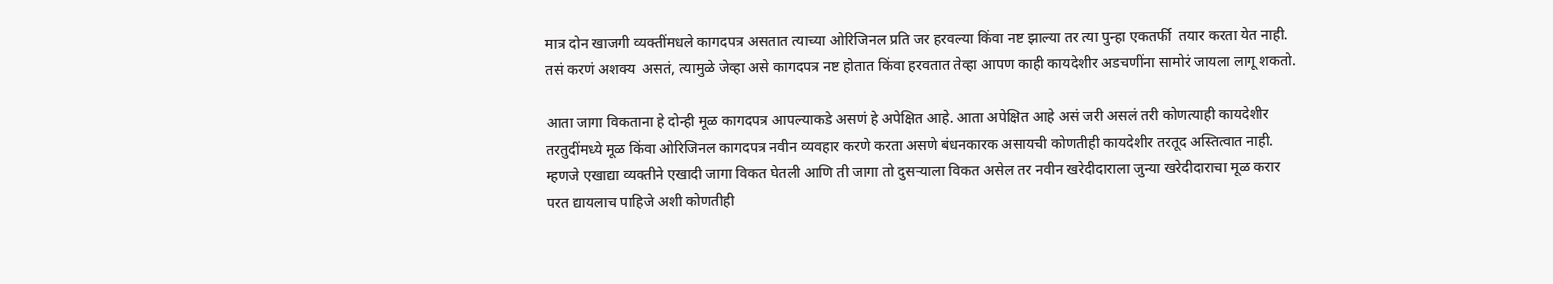मात्र दोन खाजगी व्यक्तींमधले कागदपत्र असतात त्याच्या ओरिजिनल प्रति जर हरवल्या किंवा नष्ट झाल्या तर त्या पुन्हा एकतर्फी  तयार करता येत नाही. तसं करणं अशक्य  असतं, त्यामुळे जेव्हा असे कागदपत्र नष्ट होतात किंवा हरवतात तेव्हा आपण काही कायदेशीर अडचणींना सामोरं जायला लागू शकतो.

आता जागा विकताना हे दोन्ही मूळ कागदपत्र आपल्याकडे असणं हे अपेक्षित आहे. आता अपेक्षित आहे असं जरी असलं तरी कोणत्याही कायदेशीर तरतुदींमध्ये मूळ किंवा ओरिजिनल कागदपत्र नवीन व्यवहार करणे करता असणे बंधनकारक असायची कोणतीही कायदेशीर तरतूद अस्तित्वात नाही. म्हणजे एखाद्या व्यक्तीने एखादी जागा विकत घेतली आणि ती जागा तो दुसऱ्याला विकत असेल तर नवीन खरेदीदाराला जुन्या खरेदीदाराचा मूळ करार परत द्यायलाच पाहिजे अशी कोणतीही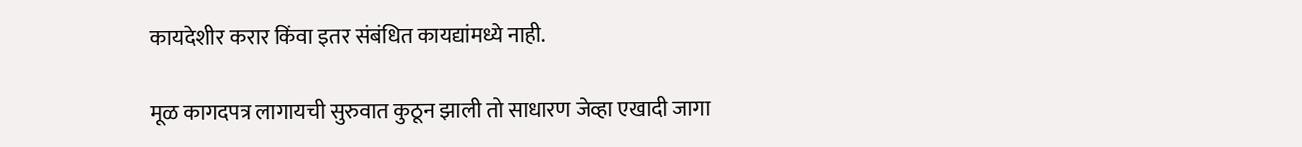कायदेशीर करार किंवा इतर संबंधित कायद्यांमध्ये नाही.

मूळ कागदपत्र लागायची सुरुवात कुठून झाली तो साधारण जेव्हा एखादी जागा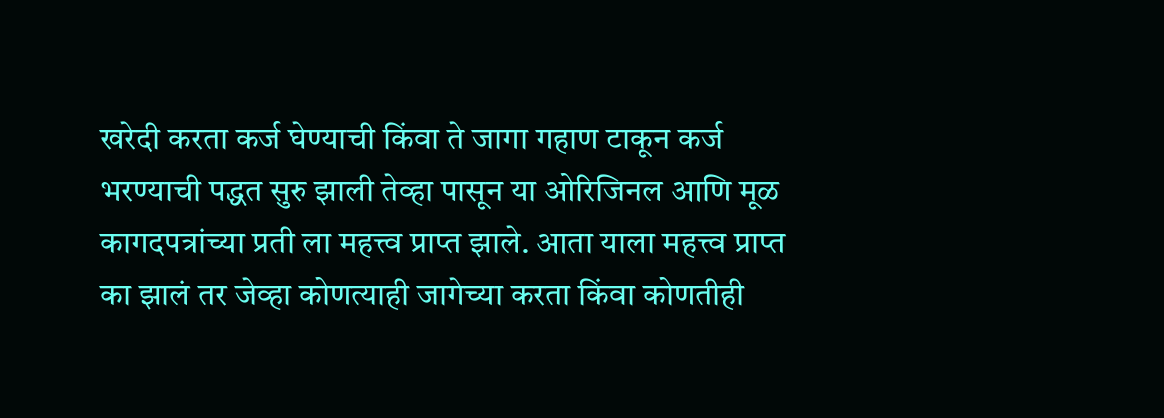खरेदी करता कर्ज घेण्याची किंवा ते जागा गहाण टाकून कर्ज भरण्याची पद्धत सुरु झाली तेव्हा पासून या ओरिजिनल आणि मूळ कागदपत्रांच्या प्रती ला महत्त्व प्राप्त झाले. आता याला महत्त्व प्राप्त का झालं तर जेव्हा कोणत्याही जागेच्या करता किंवा कोणतीही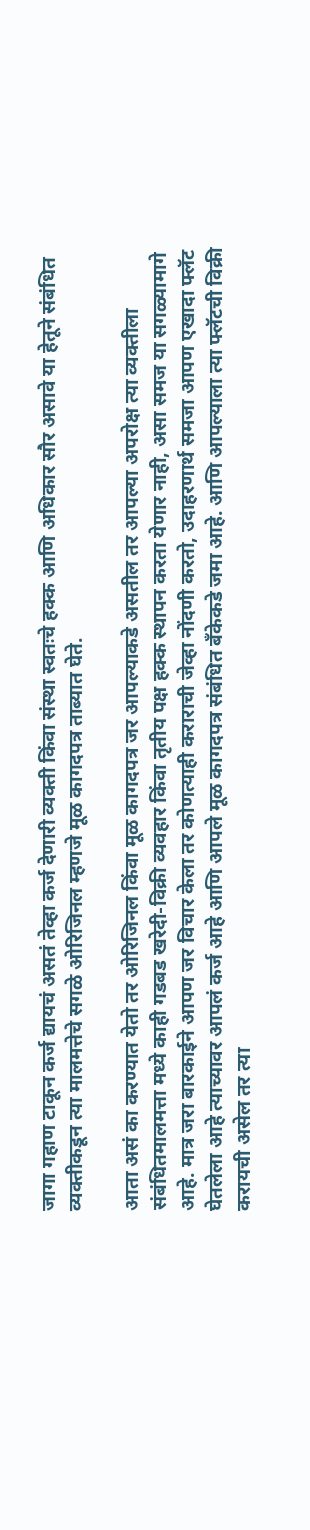जागा गहाण टाकून कर्ज द्यायचं असतं तेव्हा कर्ज देणारी व्यक्ती किंवा संस्था स्वतःचे हक्क आणि अधिकार सौर असावे या हेतूने संबंधित व्यक्तीकडून त्या मालमत्तेचे सगळे ओरिजिनल म्हणजे मूळ कागदपत्र ताब्यात घेते.

आता असं का करण्यात येतो तर ओरिजिनल किंवा मूळ कागदपत्र जर आपल्याकडे असतील तर आपल्या अपरोक्ष त्या व्यक्तीला संबंधितमालमत्ता मध्ये काही गडबड खरेदी-विक्री व्यवहार किंवा तृतीय पक्ष हक्क स्थापन करता येणार नाही, असा समज या सगळ्यामागे आहे. मात्र जरा बारकाईने आपण जर विचार केला तर कोणत्याही कराराची जेव्हा नोंदणी करतो, उदाहरणार्थ समजा आपण एखादा फ्लॅट घेतलेला आहे त्याच्यावर आपलं कर्ज आहे आणि आपले मूळ कागदपत्र संबंधित बँकेकडे जमा आहे. आणि आपल्याला त्या फ्लॅटची विक्री करायची असेल तर त्या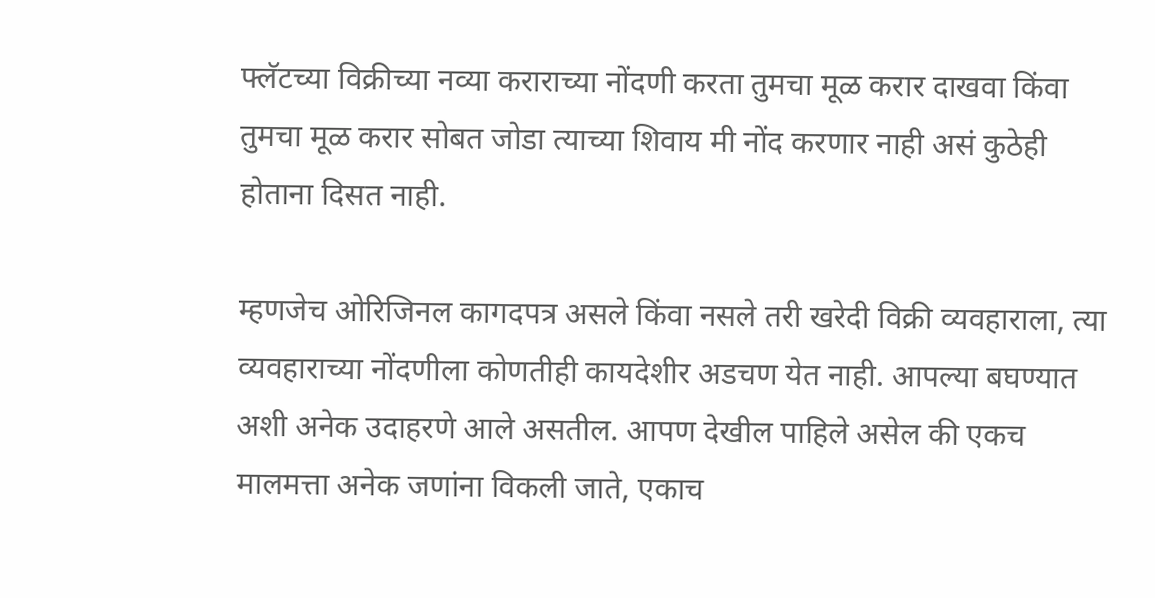फ्लॅटच्या विक्रीच्या नव्या कराराच्या नोंदणी करता तुमचा मूळ करार दाखवा किंवा तुमचा मूळ करार सोबत जोडा त्याच्या शिवाय मी नोंद करणार नाही असं कुठेही होताना दिसत नाही.

म्हणजेच ओरिजिनल कागदपत्र असले किंवा नसले तरी खरेदी विक्री व्यवहाराला, त्या व्यवहाराच्या नोंदणीला कोणतीही कायदेशीर अडचण येत नाही. आपल्या बघण्यात अशी अनेक उदाहरणे आले असतील. आपण देखील पाहिले असेल की एकच मालमत्ता अनेक जणांना विकली जाते, एकाच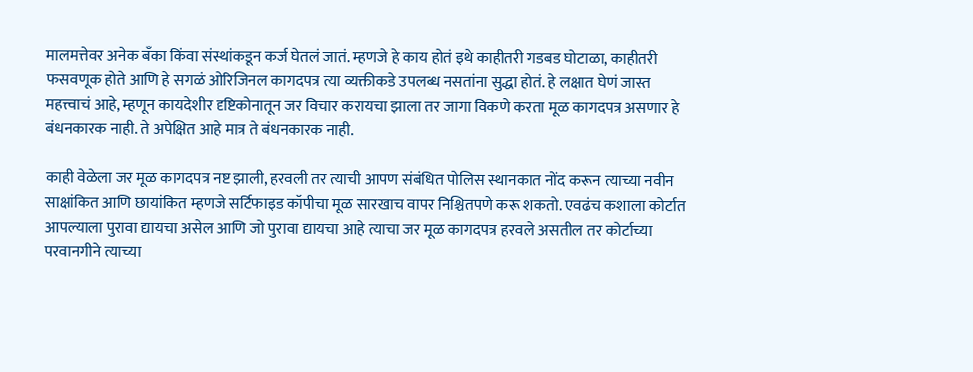मालमत्तेवर अनेक बॅंका किंवा संस्थांकडून कर्ज घेतलं जातं. म्हणजे हे काय होतं इथे काहीतरी गडबड घोटाळा, काहीतरी फसवणूक होते आणि हे सगळं ओरिजिनल कागदपत्र त्या व्यक्तीकडे उपलब्ध नसतांना सुद्धा होतं. हे लक्षात घेणं जास्त महत्त्वाचं आहे, म्हणून कायदेशीर दृष्टिकोनातून जर विचार करायचा झाला तर जागा विकणे करता मूळ कागदपत्र असणार हे बंधनकारक नाही. ते अपेक्षित आहे मात्र ते बंधनकारक नाही.

काही वेळेला जर मूळ कागदपत्र नष्ट झाली, हरवली तर त्याची आपण संबंधित पोलिस स्थानकात नोंद करून त्याच्या नवीन साक्षांकित आणि छायांकित म्हणजे सर्टिफाइड कॉपीचा मूळ सारखाच वापर निश्चितपणे करू शकतो. एवढंच कशाला कोर्टात आपल्याला पुरावा द्यायचा असेल आणि जो पुरावा द्यायचा आहे त्याचा जर मूळ कागदपत्र हरवले असतील तर कोर्टाच्या परवानगीने त्याच्या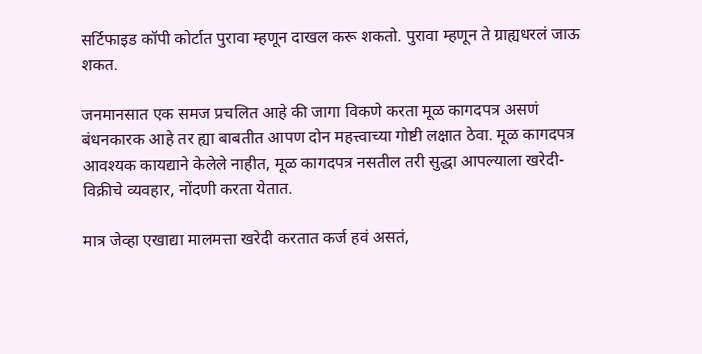सर्टिफाइड कॉपी कोर्टात पुरावा म्हणून दाखल करू शकतो. पुरावा म्हणून ते ग्राह्यधरलं जाऊ शकत.

जनमानसात एक समज प्रचलित आहे की जागा विकणे करता मूळ कागदपत्र असणं बंधनकारक आहे तर ह्या बाबतीत आपण दोन महत्त्वाच्या गोष्टी लक्षात ठेवा. मूळ कागदपत्र आवश्यक कायद्याने केलेले नाहीत, मूळ कागदपत्र नसतील तरी सुद्धा आपल्याला खरेदी-विक्रीचे व्यवहार, नोंदणी करता येतात.

मात्र जेव्हा एखाद्या मालमत्ता खरेदी करतात कर्ज हवं असतं,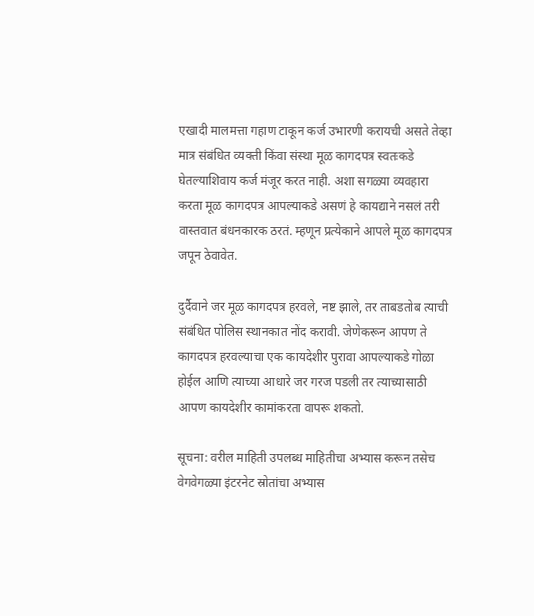एखादी मालमत्ता गहाण टाकून कर्ज उभारणी करायची असते तेव्हा मात्र संबंधित व्यक्ती किंवा संस्था मूळ कागदपत्र स्वतःकडे घेतल्याशिवाय कर्ज मंजूर करत नाही. अशा सगळ्या व्यवहारा करता मूळ कागदपत्र आपल्याकडे असणं हे कायद्याने नसलं तरी वास्तवात बंधनकारक ठरतं. म्हणून प्रत्येकाने आपले मूळ कागदपत्र जपून ठेवावेत.

दुर्दैवाने जर मूळ कागदपत्र हरवले, नष्ट झाले, तर ताबडतोब त्याची संबंधित पोलिस स्थानकात नोंद करावी. जेणेकरून आपण ते कागदपत्र हरवल्याचा एक कायदेशीर पुरावा आपल्याकडे गोळा होईल आणि त्याच्या आधारे जर गरज पडली तर त्याच्यासाठी आपण कायदेशीर कामांकरता वापरू शकतो.

सूचना: वरील माहिती उपलब्ध माहितीचा अभ्यास करून तसेच वेगवेगळ्या इंटरनेट स्रोतांचा अभ्यास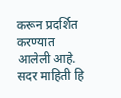करून प्रदर्शित करण्यात आलेली आहे. सदर माहिती हि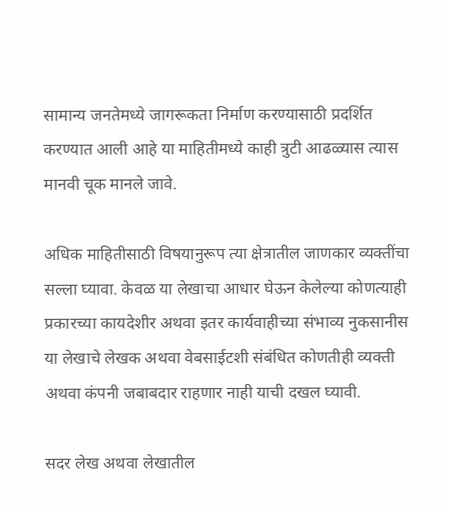सामान्य जनतेमध्ये जागरूकता निर्माण करण्यासाठी प्रदर्शित करण्यात आली आहे या माहितीमध्ये काही त्रुटी आढळ्यास त्यास मानवी चूक मानले जावे.

अधिक माहितीसाठी विषयानुरूप त्या क्षेत्रातील जाणकार व्यक्तींचा सल्ला घ्यावा. केवळ या लेखाचा आधार घेऊन केलेल्या कोणत्याही प्रकारच्या कायदेशीर अथवा इतर कार्यवाहीच्या संभाव्य नुकसानीस या लेखाचे लेखक अथवा वेबसाईटशी संबंधित कोणतीही व्यक्ती अथवा कंपनी जबाबदार राहणार नाही याची दखल घ्यावी.

सदर लेख अथवा लेखातील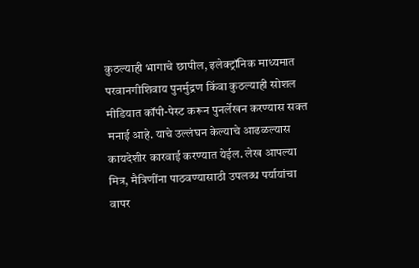कुठल्याही भागाचे छापील, इलेक्ट्रॉनिक माध्यमात परवानगीशिवाय पुनर्मुद्रण किंवा कुठल्याही सोशल मीडियात कॉपी-पेस्ट करून पुनर्लेखन करण्यास सक्त मनाई आहे. याचे उल्लंघन केल्याचे आढळल्यास कायदेशीर कारवाई करण्यात येईल. लेख आपल्या मित्र, मैत्रिणींना पाठवण्यासाठी उपलब्ध पर्यायांचा वापर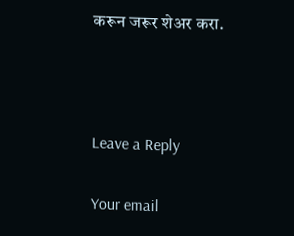करून जरूर शेअर करा.



Leave a Reply

Your email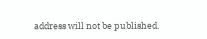address will not be published.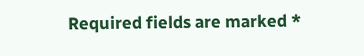Required fields are marked *